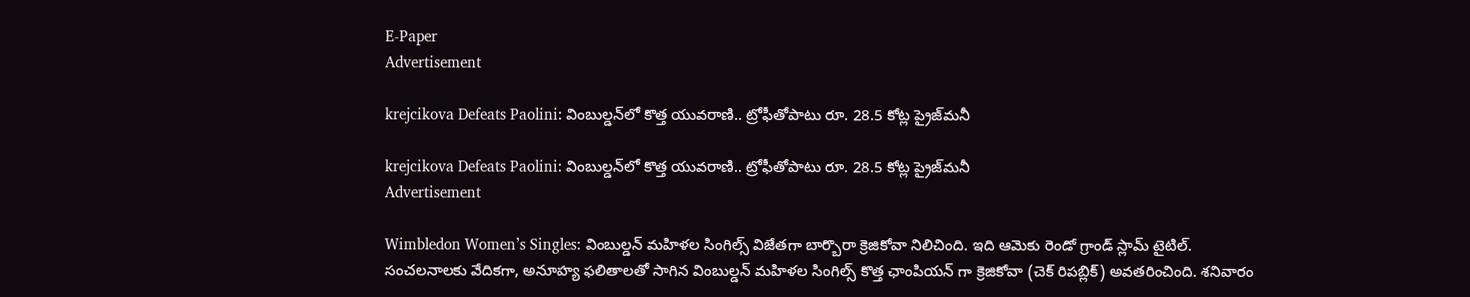E-Paper
Advertisement

krejcikova Defeats Paolini: వింబుల్డన్‌లో కొత్త యువరాణి.. ట్రోఫీతోపాటు రూ. 28.5 కోట్ల ప్రైజ్‌మనీ

krejcikova Defeats Paolini: వింబుల్డన్‌లో కొత్త యువరాణి.. ట్రోఫీతోపాటు రూ. 28.5 కోట్ల ప్రైజ్‌మనీ
Advertisement

Wimbledon Women’s Singles: వింబుల్డన్ మహిళల సింగిల్స్ విజేతగా బార్బొరా క్రెజికోవా నిలిచింది. ఇది ఆమెకు రెండో గ్రాండ్ స్లామ్ టైటిల్. సంచలనాలకు వేదికగా, అనూహ్య ఫలితాలతో సాగిన వింబుల్డన్ మహిళల సింగిల్స్ కొత్త ఛాంపియన్ గా క్రెజికోవా (చెక్ రిపబ్లిక్) అవతరించింది. శనివారం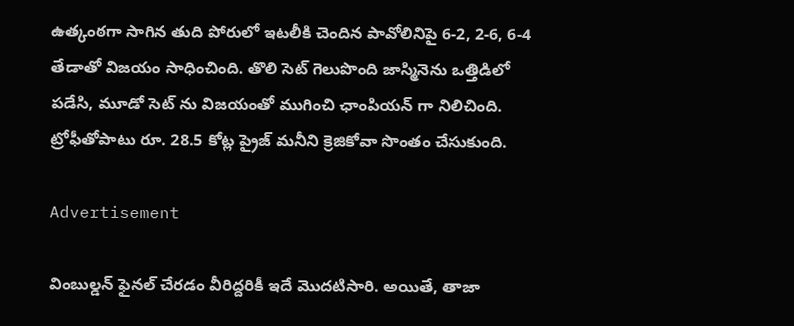ఉత్కంఠగా సాగిన తుది పోరులో ఇటలీకి చెందిన పావోలినిపై 6-2, 2-6, 6-4 తేడాతో విజయం సాధించింది. తొలి సెట్ గెలుపొంది జాస్మినెను ఒత్తిడిలో పడేసి, మూడో సెట్ ను విజయంతో ముగించి ఛాంపియన్ గా నిలిచింది. ట్రోఫీతోపాటు రూ. 28.5 కోట్ల ప్రైజ్ మనీని క్రెజికోవా సొంతం చేసుకుంది.

Advertisement

వింబుల్డన్ ఫైనల్ చేరడం వీరిద్దరికీ ఇదే మొదటిసారి. అయితే, తాజా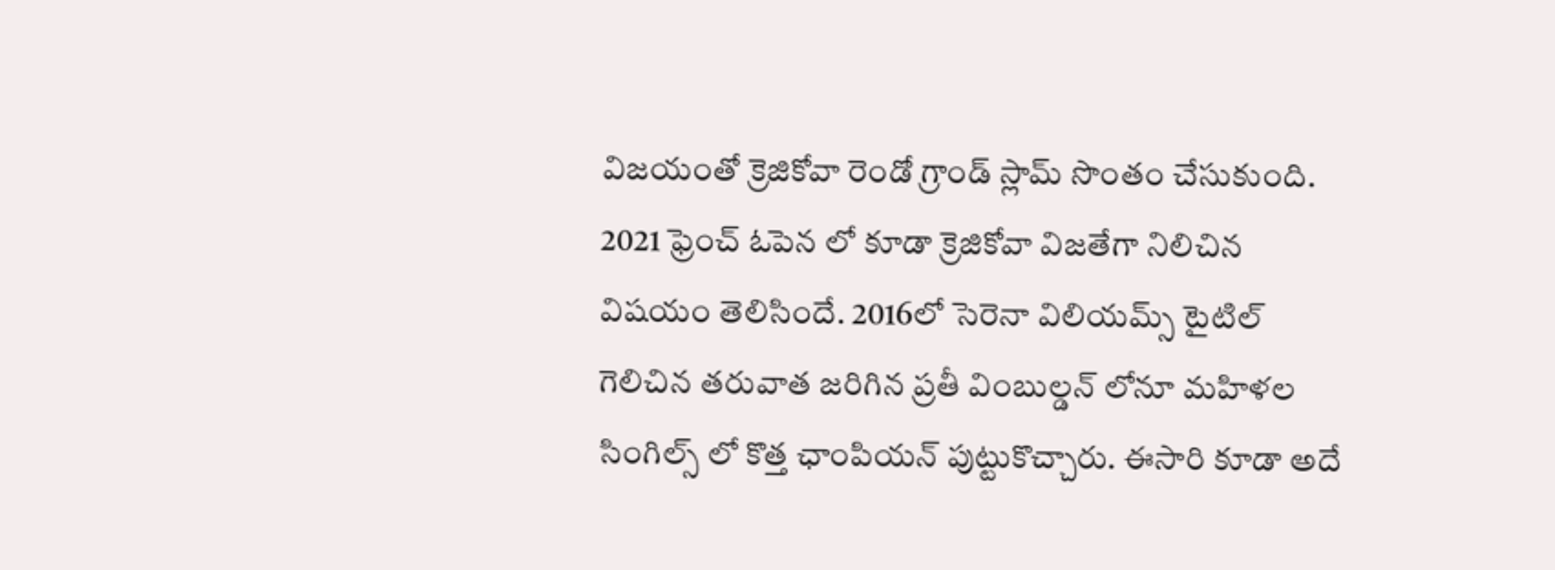విజయంతో క్రెజికోవా రెండో గ్రాండ్ స్లామ్ సొంతం చేసుకుంది. 2021 ఫ్రెంచ్ ఓపెన లో కూడా క్రెజికోవా విజతేగా నిలిచిన విషయం తెలిసిందే. 2016లో సెరెనా విలియమ్స్ టైటిల్ గెలిచిన తరువాత జరిగిన ప్రతీ వింబుల్డన్ లోనూ మహిళల సింగిల్స్ లో కొత్త ఛాంపియన్ పుట్టుకొచ్చారు. ఈసారి కూడా అదే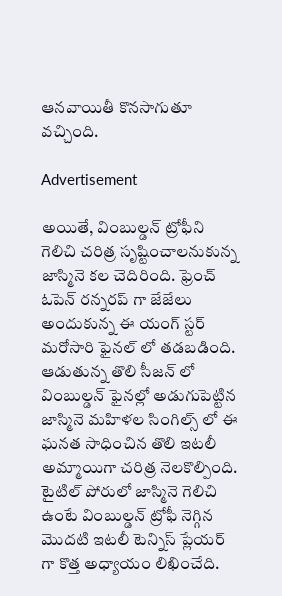ఆనవాయితీ కొనసాగుతూ వచ్చింది.

Advertisement

అయితే, వింబుల్డన్ ట్రోఫీని గెలిచి చరిత్ర సృష్టించాలనుకున్న జాస్మినె కల చెదిరింది. ఫ్రెంచ్ ఓపెన్ రన్నరప్ గా జేజేలు అందుకున్న ఈ యంగ్ స్టర్ మరోసారి ఫైనల్ లో తడబడింది. ఆడుతున్న తొలి సీజన్ లో వింబుల్డన్ ఫైనల్లో అడుగుపెట్టిన జాస్మినె మహిళల సింగిల్స్ లో ఈ ఘనత సాధించిన తొలి ఇటలీ అమ్మాయిగా చరిత్ర నెలకొల్పింది. టైటిల్ పోరులో జాస్మినె గెలిచి ఉంటే వింబుల్డన్ ట్రోఫీ నెగ్గిన మొదటి ఇటలీ టెన్నిస్ ప్లేయర్ గా కొత్త అధ్యాయం లిఖించేది.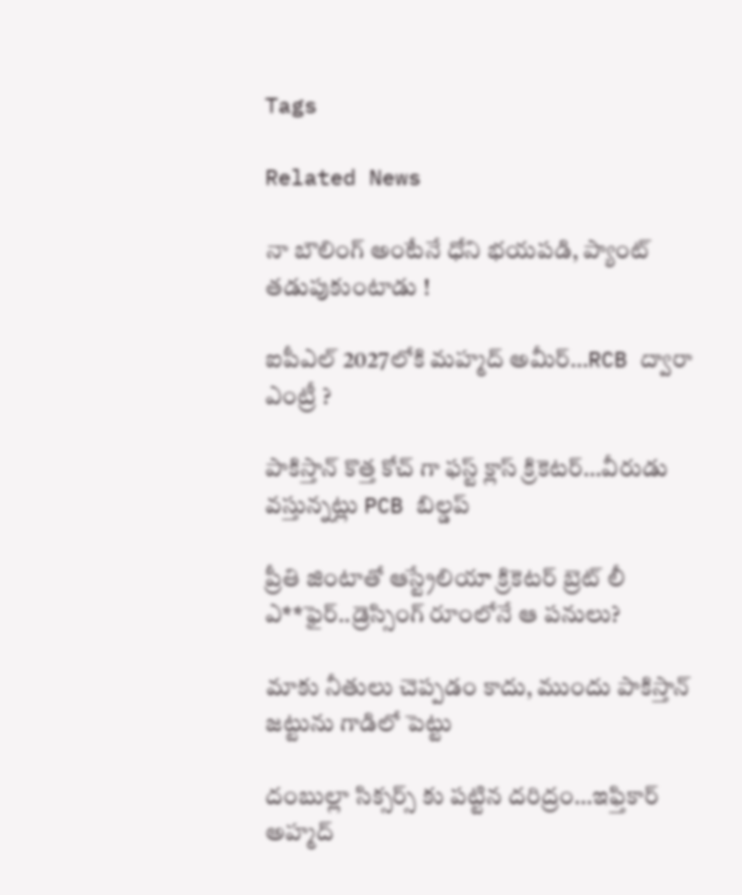Tags

Related News

నా బౌలింగ్ అంటేనే ధోని భ‌య‌ప‌డి, ప్యాంట్ త‌డుపుకుంటాడు !

ఐపీఎల్ 2027లోకి మహ్మద్ అమీర్…RCB ద్వారా ఎంట్రీ ?

పాకిస్తాన్ కొత్త‌ కోచ్ గా ఫ‌స్ట్ క్లాస్ క్రికెట‌ర్‌…వీరుడు వ‌స్తున్న‌ట్లు PCB బిల్డ‌ప్

ప్రీతి జింటాతో ఆస్ట్రేలియా క్రికెట‌ర్‌ బ్రెట్ లీ ఎ**ఫైర్‌..డ్రెస్సింగ్ రూంలోనే ఆ ప‌నులు?

మాకు నీతులు చెప్ప‌డం కాదు, ముందు పాకిస్తాన్ జ‌ట్టును గాడిలో పెట్టు

దంబుల్లా సిక్సర్స్ కు ప‌ట్టిన ద‌రిద్రం…ఇఫ్తికార్ అహ్మద్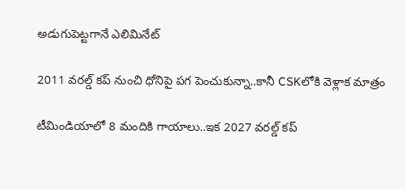అడుగుపెట్ట‌గానే ఎలిమినేట్

2011 వ‌ర‌ల్డ్ క‌ప్ నుంచి ధోనిపై ప‌గ పెంచుకున్నా..కానీ CSKలోకి వెళ్లాక మాత్రం

టీమిండియాలో 8 మందికి గాయాలు..ఇక 2027 వ‌ర‌ల్డ్ క‌ప్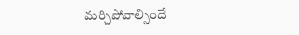మ‌ర్చిపోవాల్సిందే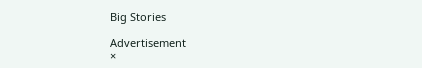Big Stories

Advertisement
×